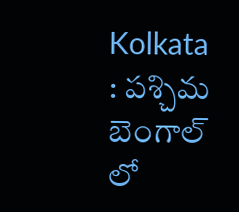Kolkata : పశ్చిమ బెంగాల్ లో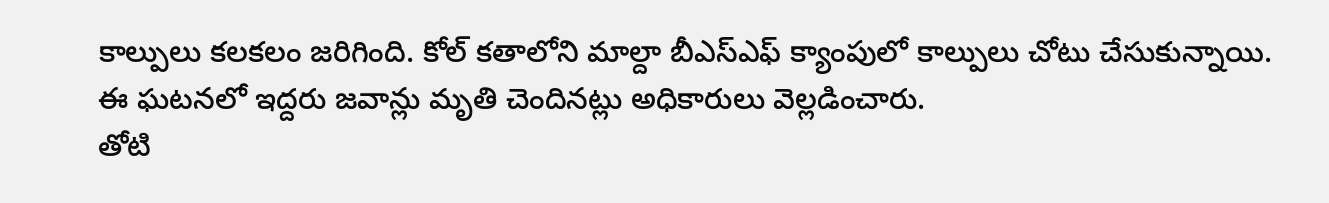కాల్పులు కలకలం జరిగింది. కోల్ కతాలోని మాల్దా బీఎస్ఎఫ్ క్యాంపులో కాల్పులు చోటు చేసుకున్నాయి. ఈ ఘటనలో ఇద్దరు జవాన్లు మృతి చెందినట్లు అధికారులు వెల్లడించారు.
తోటి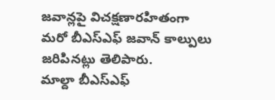జవాన్లపై విచక్షణారహితంగా మరో బీఎస్ఎఫ్ జవాన్ కాల్పులు జరిపినట్లు తెలిపారు.
మాల్దా బీఎస్ఎఫ్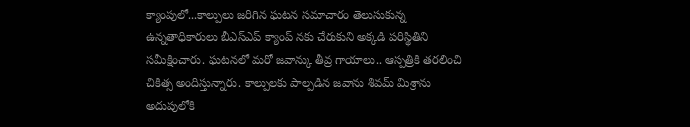క్యాంపులో...కాల్పులు జరిగిన ఘటన సమాచారం తెలుసుకున్న ఉన్నతాధికారులు బీఎస్ఎప్ క్యాంప్ నకు చేరుకుని అక్కడి పరిస్థితిని సమీక్షించారు. ఘటనలో మరో జవాన్కు తీవ్ర గాయాలు.. ఆస్పత్రికి తరలించి చికిత్స అందిస్తున్నారు. కాల్పులకు పాల్పడిన జవాను శివమ్ మిశ్రాను అదుపులోకి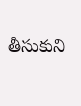తీసుకుని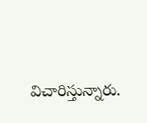విచారిస్తున్నారు.